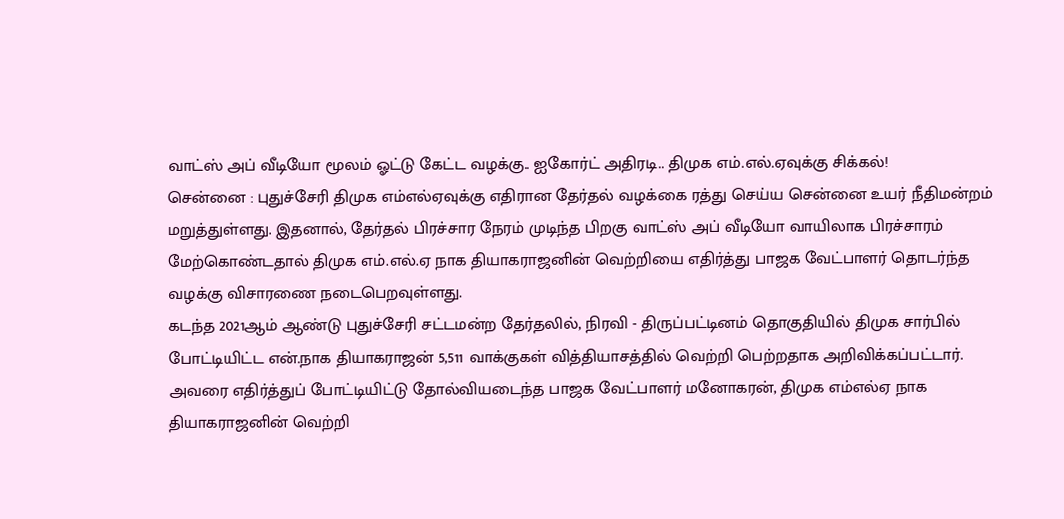வாட்ஸ் அப் வீடியோ மூலம் ஓட்டு கேட்ட வழக்கு.. ஐகோர்ட் அதிரடி.. திமுக எம்.எல்.ஏவுக்கு சிக்கல்!
சென்னை : புதுச்சேரி திமுக எம்எல்ஏவுக்கு எதிரான தேர்தல் வழக்கை ரத்து செய்ய சென்னை உயர் நீதிமன்றம் மறுத்துள்ளது. இதனால், தேர்தல் பிரச்சார நேரம் முடிந்த பிறகு வாட்ஸ் அப் வீடியோ வாயிலாக பிரச்சாரம் மேற்கொண்டதால் திமுக எம்.எல்.ஏ நாக தியாகராஜனின் வெற்றியை எதிர்த்து பாஜக வேட்பாளர் தொடர்ந்த வழக்கு விசாரணை நடைபெறவுள்ளது.
கடந்த 2021ஆம் ஆண்டு புதுச்சேரி சட்டமன்ற தேர்தலில், நிரவி - திருப்பட்டினம் தொகுதியில் திமுக சார்பில் போட்டியிட்ட என்.நாக தியாகராஜன் 5,511 வாக்குகள் வித்தியாசத்தில் வெற்றி பெற்றதாக அறிவிக்கப்பட்டார். அவரை எதிர்த்துப் போட்டியிட்டு தோல்வியடைந்த பாஜக வேட்பாளர் மனோகரன், திமுக எம்எல்ஏ நாக தியாகராஜனின் வெற்றி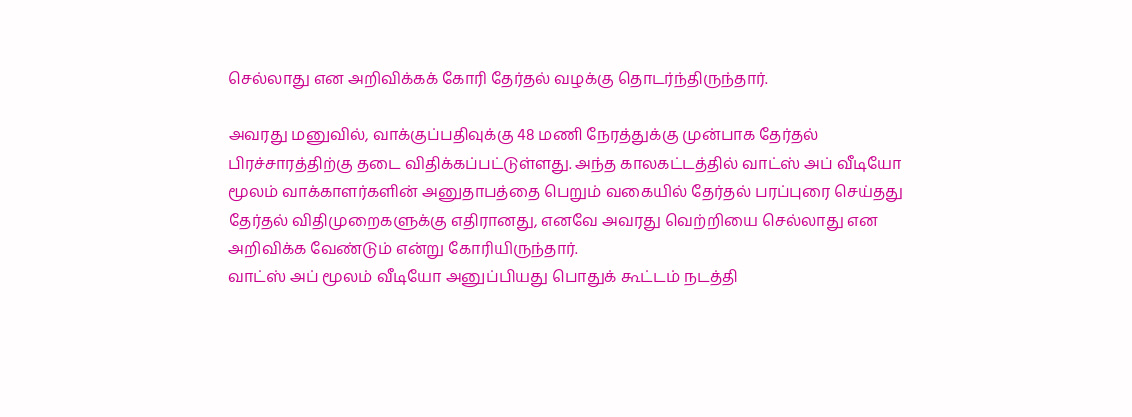செல்லாது என அறிவிக்கக் கோரி தேர்தல் வழக்கு தொடர்ந்திருந்தார்.

அவரது மனுவில், வாக்குப்பதிவுக்கு 48 மணி நேரத்துக்கு முன்பாக தேர்தல் பிரச்சாரத்திற்கு தடை விதிக்கப்பட்டுள்ளது. அந்த காலகட்டத்தில் வாட்ஸ் அப் வீடியோ மூலம் வாக்காளர்களின் அனுதாபத்தை பெறும் வகையில் தேர்தல் பரப்புரை செய்தது தேர்தல் விதிமுறைகளுக்கு எதிரானது, எனவே அவரது வெற்றியை செல்லாது என அறிவிக்க வேண்டும் என்று கோரியிருந்தார்.
வாட்ஸ் அப் மூலம் வீடியோ அனுப்பியது பொதுக் கூட்டம் நடத்தி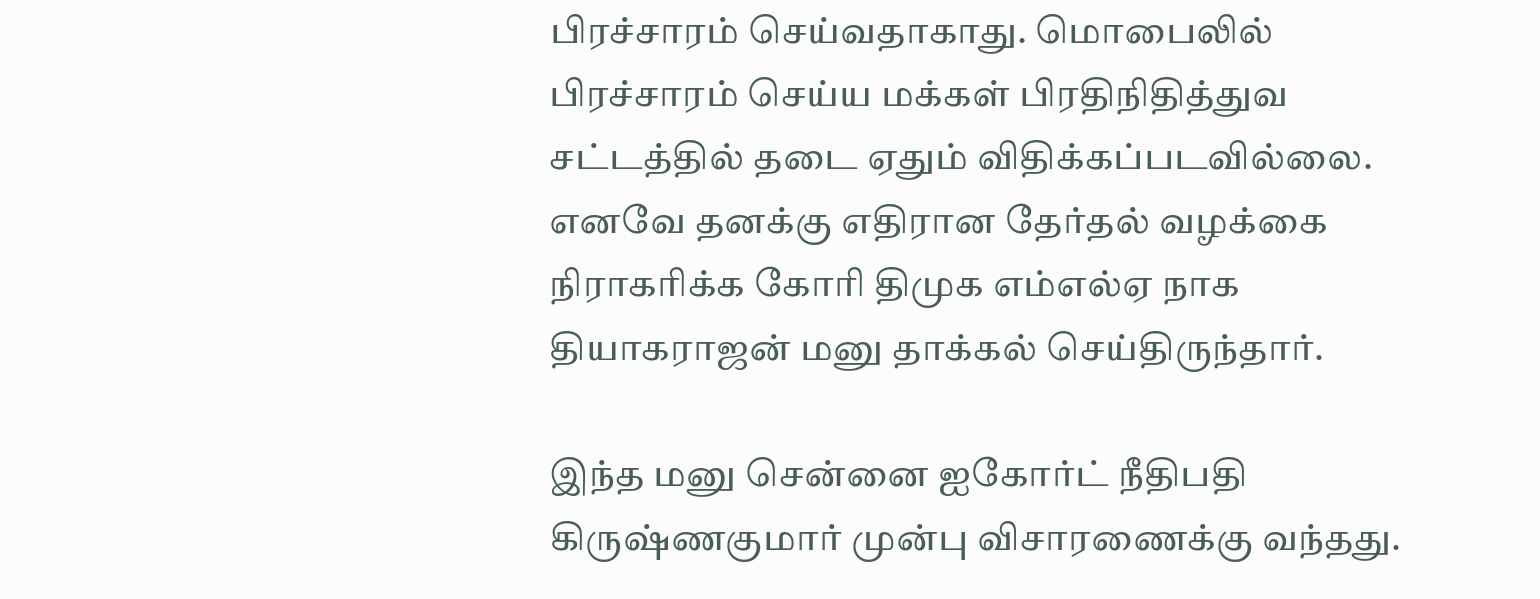பிரச்சாரம் செய்வதாகாது. மொபைலில் பிரச்சாரம் செய்ய மக்கள் பிரதிநிதித்துவ சட்டத்தில் தடை ஏதும் விதிக்கப்படவில்லை. எனவே தனக்கு எதிரான தேர்தல் வழக்கை நிராகரிக்க கோரி திமுக எம்எல்ஏ நாக தியாகராஜன் மனு தாக்கல் செய்திருந்தார்.

இந்த மனு சென்னை ஐகோர்ட் நீதிபதி கிருஷ்ணகுமார் முன்பு விசாரணைக்கு வந்தது.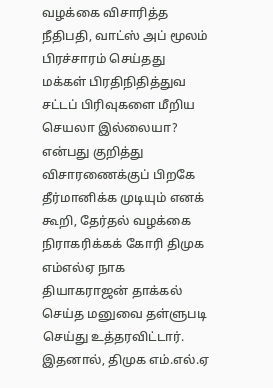வழக்கை விசாரித்த நீதிபதி, வாட்ஸ் அப் மூலம் பிரச்சாரம் செய்தது மக்கள் பிரதிநிதித்துவ சட்டப் பிரிவுகளை மீறிய செயலா இல்லையா? என்பது குறித்து விசாரணைக்குப் பிறகே தீர்மானிக்க முடியும் எனக் கூறி, தேர்தல் வழக்கை நிராகரிக்கக் கோரி திமுக எம்எல்ஏ நாக தியாகராஜன் தாக்கல் செய்த மனுவை தள்ளுபடி செய்து உத்தரவிட்டார். இதனால், திமுக எம்.எல்.ஏ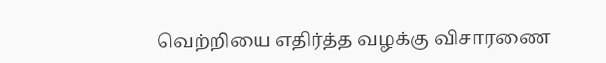வெற்றியை எதிர்த்த வழக்கு விசாரணை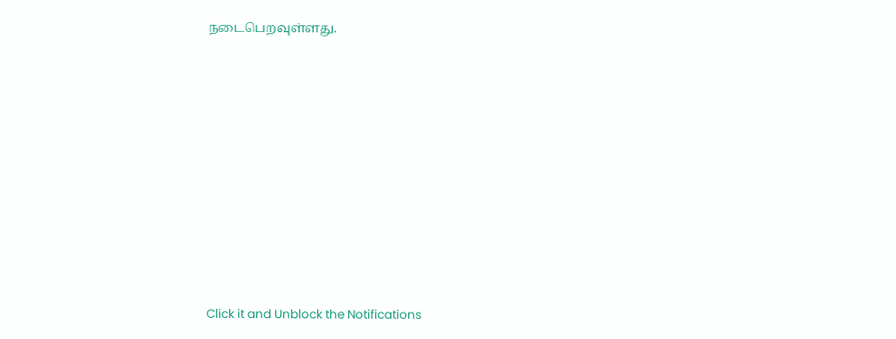நடைபெறவுள்ளது.












Click it and Unblock the Notifications